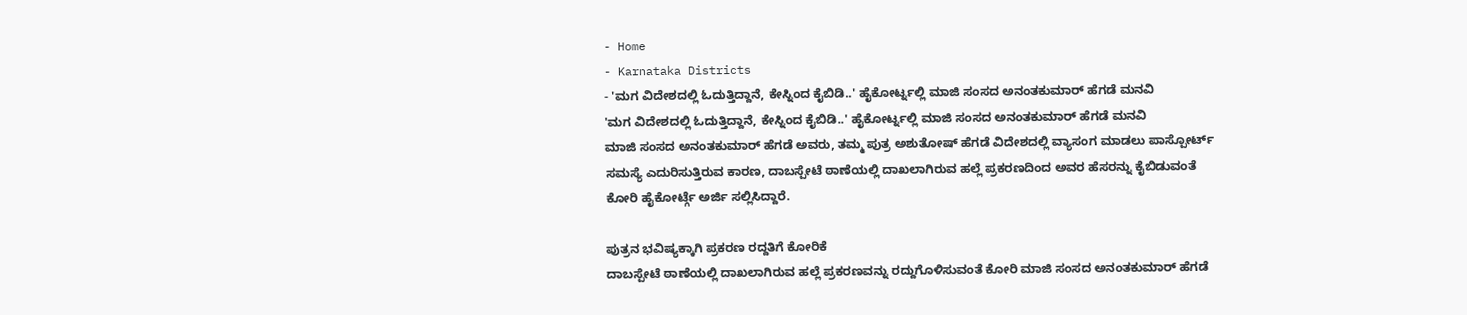- Home
- Karnataka Districts
- 'ಮಗ ವಿದೇಶದಲ್ಲಿ ಓದುತ್ತಿದ್ದಾನೆ, ಕೇಸ್ನಿಂದ ಕೈಬಿಡಿ..' ಹೈಕೋರ್ಟ್ನಲ್ಲಿ ಮಾಜಿ ಸಂಸದ ಅನಂತಕುಮಾರ್ ಹೆಗಡೆ ಮನವಿ
'ಮಗ ವಿದೇಶದಲ್ಲಿ ಓದುತ್ತಿದ್ದಾನೆ, ಕೇಸ್ನಿಂದ ಕೈಬಿಡಿ..' ಹೈಕೋರ್ಟ್ನಲ್ಲಿ ಮಾಜಿ ಸಂಸದ ಅನಂತಕುಮಾರ್ ಹೆಗಡೆ ಮನವಿ
ಮಾಜಿ ಸಂಸದ ಅನಂತಕುಮಾರ್ ಹೆಗಡೆ ಅವರು, ತಮ್ಮ ಪುತ್ರ ಅಶುತೋಷ್ ಹೆಗಡೆ ವಿದೇಶದಲ್ಲಿ ವ್ಯಾಸಂಗ ಮಾಡಲು ಪಾಸ್ಪೋರ್ಟ್ ಸಮಸ್ಯೆ ಎದುರಿಸುತ್ತಿರುವ ಕಾರಣ, ದಾಬಸ್ಪೇಟೆ ಠಾಣೆಯಲ್ಲಿ ದಾಖಲಾಗಿರುವ ಹಲ್ಲೆ ಪ್ರಕರಣದಿಂದ ಅವರ ಹೆಸರನ್ನು ಕೈಬಿಡುವಂತೆ ಕೋರಿ ಹೈಕೋರ್ಟ್ಗೆ ಅರ್ಜಿ ಸಲ್ಲಿಸಿದ್ದಾರೆ.

ಪುತ್ರನ ಭವಿಷ್ಯಕ್ಕಾಗಿ ಪ್ರಕರಣ ರದ್ದತಿಗೆ ಕೋರಿಕೆ
ದಾಬಸ್ಪೇಟೆ ಠಾಣೆಯಲ್ಲಿ ದಾಖಲಾಗಿರುವ ಹಲ್ಲೆ ಪ್ರಕರಣವನ್ನು ರದ್ದುಗೊಳಿಸುವಂತೆ ಕೋರಿ ಮಾಜಿ ಸಂಸದ ಅನಂತಕುಮಾರ್ ಹೆಗಡೆ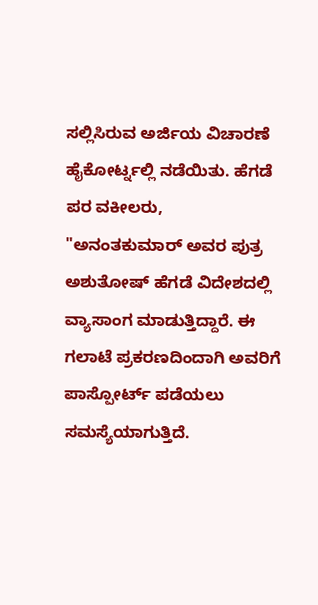ಸಲ್ಲಿಸಿರುವ ಅರ್ಜಿಯ ವಿಚಾರಣೆ ಹೈಕೋರ್ಟ್ನಲ್ಲಿ ನಡೆಯಿತು. ಹೆಗಡೆ ಪರ ವಕೀಲರು, "ಅನಂತಕುಮಾರ್ ಅವರ ಪುತ್ರ ಅಶುತೋಷ್ ಹೆಗಡೆ ವಿದೇಶದಲ್ಲಿ ವ್ಯಾಸಾಂಗ ಮಾಡುತ್ತಿದ್ದಾರೆ. ಈ ಗಲಾಟೆ ಪ್ರಕರಣದಿಂದಾಗಿ ಅವರಿಗೆ ಪಾಸ್ಪೋರ್ಟ್ ಪಡೆಯಲು ಸಮಸ್ಯೆಯಾಗುತ್ತಿದೆ.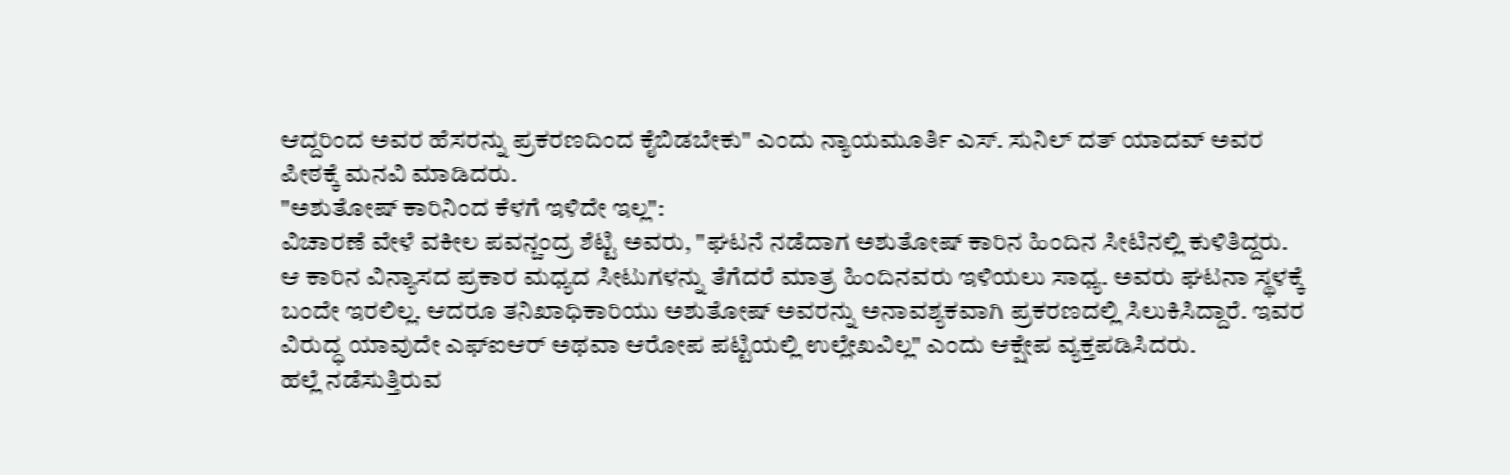ಆದ್ದರಿಂದ ಅವರ ಹೆಸರನ್ನು ಪ್ರಕರಣದಿಂದ ಕೈಬಿಡಬೇಕು" ಎಂದು ನ್ಯಾಯಮೂರ್ತಿ ಎಸ್. ಸುನಿಲ್ ದತ್ ಯಾದವ್ ಅವರ ಪೀಠಕ್ಕೆ ಮನವಿ ಮಾಡಿದರು.
"ಅಶುತೋಷ್ ಕಾರಿನಿಂದ ಕೆಳಗೆ ಇಳಿದೇ ಇಲ್ಲ":
ವಿಚಾರಣೆ ವೇಳೆ ವಕೀಲ ಪವನ್ಚಂದ್ರ ಶೆಟ್ಟಿ ಅವರು, "ಘಟನೆ ನಡೆದಾಗ ಅಶುತೋಷ್ ಕಾರಿನ ಹಿಂದಿನ ಸೀಟಿನಲ್ಲಿ ಕುಳಿತಿದ್ದರು. ಆ ಕಾರಿನ ವಿನ್ಯಾಸದ ಪ್ರಕಾರ ಮಧ್ಯದ ಸೀಟುಗಳನ್ನು ತೆಗೆದರೆ ಮಾತ್ರ ಹಿಂದಿನವರು ಇಳಿಯಲು ಸಾಧ್ಯ. ಅವರು ಘಟನಾ ಸ್ಥಳಕ್ಕೆ ಬಂದೇ ಇರಲಿಲ್ಲ. ಆದರೂ ತನಿಖಾಧಿಕಾರಿಯು ಅಶುತೋಷ್ ಅವರನ್ನು ಅನಾವಶ್ಯಕವಾಗಿ ಪ್ರಕರಣದಲ್ಲಿ ಸಿಲುಕಿಸಿದ್ದಾರೆ. ಇವರ ವಿರುದ್ಧ ಯಾವುದೇ ಎಫ್ಐಆರ್ ಅಥವಾ ಆರೋಪ ಪಟ್ಟಿಯಲ್ಲಿ ಉಲ್ಲೇಖವಿಲ್ಲ" ಎಂದು ಆಕ್ಷೇಪ ವ್ಯಕ್ತಪಡಿಸಿದರು.
ಹಲ್ಲೆ ನಡೆಸುತ್ತಿರುವ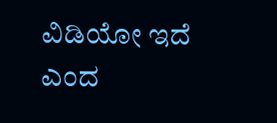ವಿಡಿಯೋ ಇದೆ ಎಂದ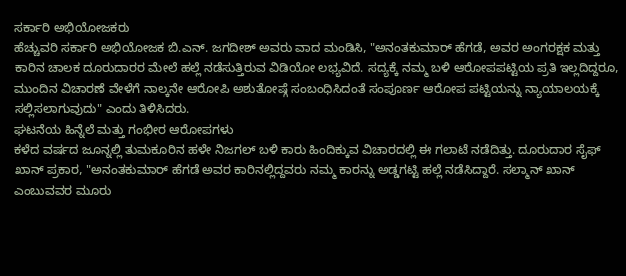ಸರ್ಕಾರಿ ಅಭಿಯೋಜಕರು
ಹೆಚ್ಚುವರಿ ಸರ್ಕಾರಿ ಅಭಿಯೋಜಕ ಬಿ.ಎನ್. ಜಗದೀಶ್ ಅವರು ವಾದ ಮಂಡಿಸಿ, "ಅನಂತಕುಮಾರ್ ಹೆಗಡೆ, ಅವರ ಅಂಗರಕ್ಷಕ ಮತ್ತು ಕಾರಿನ ಚಾಲಕ ದೂರುದಾರರ ಮೇಲೆ ಹಲ್ಲೆ ನಡೆಸುತ್ತಿರುವ ವಿಡಿಯೋ ಲಭ್ಯವಿದೆ. ಸದ್ಯಕ್ಕೆ ನಮ್ಮ ಬಳಿ ಆರೋಪಪಟ್ಟಿಯ ಪ್ರತಿ ಇಲ್ಲದಿದ್ದರೂ, ಮುಂದಿನ ವಿಚಾರಣೆ ವೇಳೆಗೆ ನಾಲ್ಕನೇ ಆರೋಪಿ ಅಶುತೋಷ್ಗೆ ಸಂಬಂಧಿಸಿದಂತೆ ಸಂಪೂರ್ಣ ಆರೋಪ ಪಟ್ಟಿಯನ್ನು ನ್ಯಾಯಾಲಯಕ್ಕೆ ಸಲ್ಲಿಸಲಾಗುವುದು" ಎಂದು ತಿಳಿಸಿದರು.
ಘಟನೆಯ ಹಿನ್ನೆಲೆ ಮತ್ತು ಗಂಭೀರ ಆರೋಪಗಳು
ಕಳೆದ ವರ್ಷದ ಜೂನ್ನಲ್ಲಿ ತುಮಕೂರಿನ ಹಳೇ ನಿಜಗಲ್ ಬಳಿ ಕಾರು ಹಿಂದಿಕ್ಕುವ ವಿಚಾರದಲ್ಲಿ ಈ ಗಲಾಟೆ ನಡೆದಿತ್ತು. ದೂರುದಾರ ಸೈಫ್ ಖಾನ್ ಪ್ರಕಾರ, "ಅನಂತಕುಮಾರ್ ಹೆಗಡೆ ಅವರ ಕಾರಿನಲ್ಲಿದ್ದವರು ನಮ್ಮ ಕಾರನ್ನು ಅಡ್ಡಗಟ್ಟಿ ಹಲ್ಲೆ ನಡೆಸಿದ್ದಾರೆ. ಸಲ್ಮಾನ್ ಖಾನ್ ಎಂಬುವವರ ಮೂರು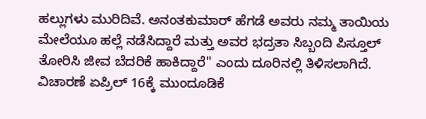ಹಲ್ಲುಗಳು ಮುರಿದಿವೆ. ಅನಂತಕುಮಾರ್ ಹೆಗಡೆ ಅವರು ನಮ್ಮ ತಾಯಿಯ ಮೇಲೆಯೂ ಹಲ್ಲೆ ನಡೆಸಿದ್ದಾರೆ ಮತ್ತು ಅವರ ಭದ್ರತಾ ಸಿಬ್ಬಂದಿ ಪಿಸ್ತೂಲ್ ತೋರಿಸಿ ಜೀವ ಬೆದರಿಕೆ ಹಾಕಿದ್ದಾರೆ" ಎಂದು ದೂರಿನಲ್ಲಿ ತಿಳಿಸಲಾಗಿದೆ.
ವಿಚಾರಣೆ ಏಪ್ರಿಲ್ 16ಕ್ಕೆ ಮುಂದೂಡಿಕೆ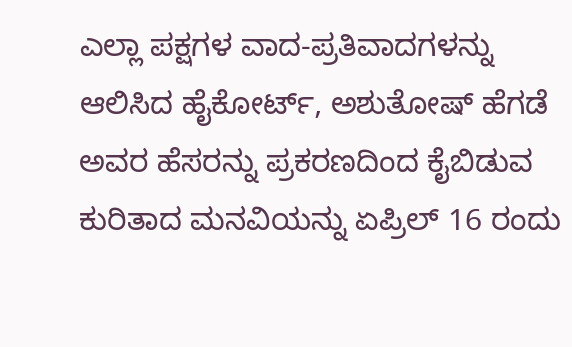ಎಲ್ಲಾ ಪಕ್ಷಗಳ ವಾದ-ಪ್ರತಿವಾದಗಳನ್ನು ಆಲಿಸಿದ ಹೈಕೋರ್ಟ್, ಅಶುತೋಷ್ ಹೆಗಡೆ ಅವರ ಹೆಸರನ್ನು ಪ್ರಕರಣದಿಂದ ಕೈಬಿಡುವ ಕುರಿತಾದ ಮನವಿಯನ್ನು ಏಪ್ರಿಲ್ 16 ರಂದು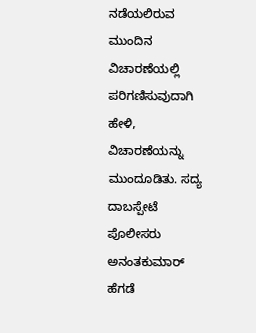ನಡೆಯಲಿರುವ ಮುಂದಿನ ವಿಚಾರಣೆಯಲ್ಲಿ ಪರಿಗಣಿಸುವುದಾಗಿ ಹೇಳಿ, ವಿಚಾರಣೆಯನ್ನು ಮುಂದೂಡಿತು. ಸದ್ಯ ದಾಬಸ್ಪೇಟೆ ಪೊಲೀಸರು ಅನಂತಕುಮಾರ್ ಹೆಗಡೆ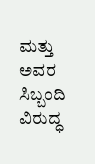ಮತ್ತು ಅವರ ಸಿಬ್ಬಂದಿ ವಿರುದ್ಧ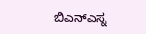ಬಿಎನ್ಎಸ್ನ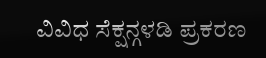ವಿವಿಧ ಸೆಕ್ಷನ್ಗಳಡಿ ಪ್ರಕರಣ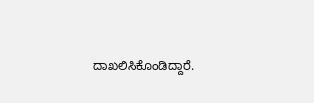ದಾಖಲಿಸಿಕೊಂಡಿದ್ದಾರೆ.